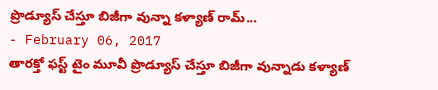ప్రొడ్యూస్ చేస్తూ బిజీగా వున్నా కళ్యాణ్ రామ్...
- February 06, 2017
తారక్తో ఫస్ట్ టైం మూవీ ప్రొడ్యూస్ చేస్తూ బిజీగా వున్నాడు కళ్యాణ్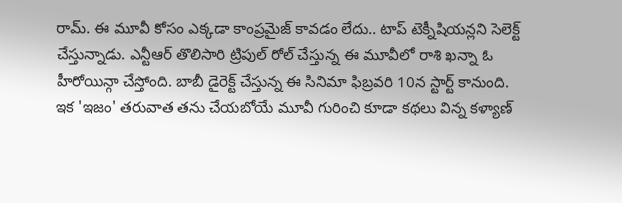రామ్. ఈ మూవీ కోసం ఎక్కడా కాంప్రమైజ్ కావడం లేదు.. టాప్ టెక్నీషియన్లని సెలెక్ట్ చేస్తున్నాడు. ఎన్టీఆర్ తొలిసారి ట్రిపుల్ రోల్ చేస్తున్న ఈ మూవీలో రాశి ఖన్నా ఓ హీరోయిన్గా చేస్తోంది. బాబీ డైరెక్ట్ చేస్తున్న ఈ సినిమా ఫిబ్రవరి 10న స్టార్ట్ కానుంది.
ఇక 'ఇజం' తరువాత తను చేయబోయే మూవీ గురించి కూడా కథలు విన్న కళ్యాణ్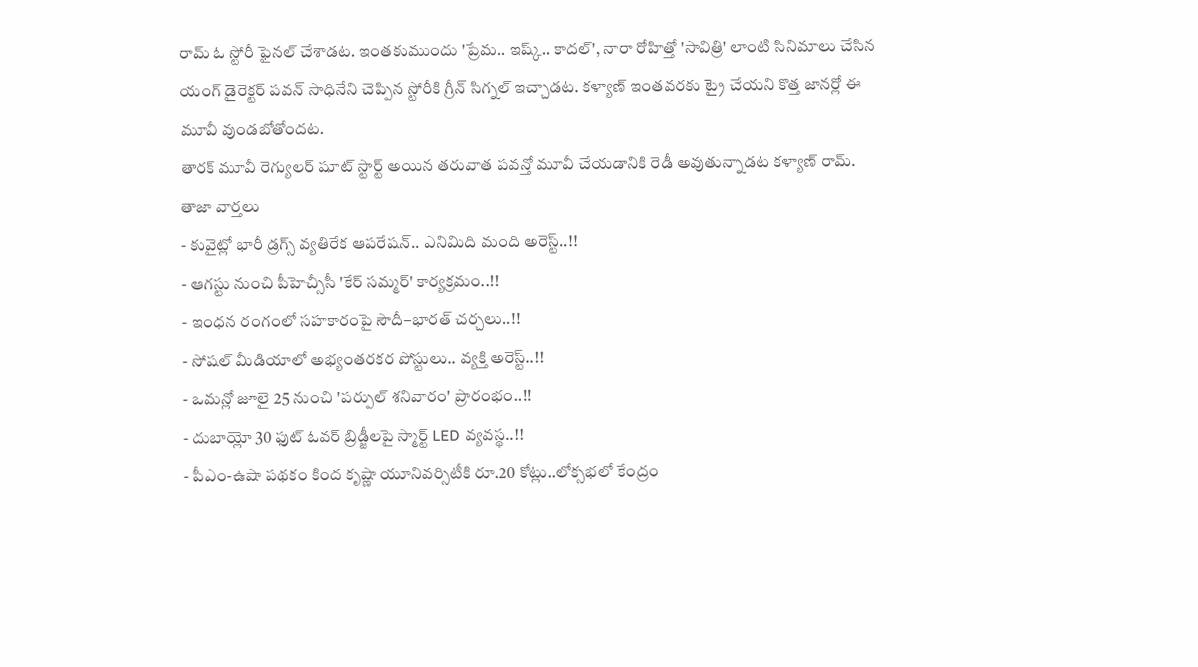రామ్ ఓ స్టోరీ ఫైనల్ చేశాడట. ఇంతకుముందు 'ప్రేమ.. ఇష్క్.. కాదల్', నారా రోహిత్తో 'సావిత్రి' లాంటి సినిమాలు చేసిన యంగ్ డైరెక్టర్ పవన్ సాధినేని చెప్పిన స్టోరీకి గ్రీన్ సిగ్నల్ ఇచ్చాడట. కళ్యాణ్ ఇంతవరకు ట్రై చేయని కొత్త జానర్లో ఈ మూవీ వుండబోతోందట.
తారక్ మూవీ రెగ్యులర్ షూట్ స్టార్ట్ అయిన తరువాత పవన్తో మూవీ చేయడానికి రెడీ అవుతున్నాడట కళ్యాణ్ రామ్.
తాజా వార్తలు
- కువైట్లో భారీ డ్రగ్స్ వ్యతిరేక ఆపరేషన్.. ఎనిమిది మంది అరెస్ట్..!!
- ఆగస్టు నుంచి పీహెచ్సీసీ 'కేర్ సమ్మర్' కార్యక్రమం..!!
- ఇంధన రంగంలో సహకారంపై సౌదీ–భారత్ చర్చలు..!!
- సోషల్ మీడియాలో అభ్యంతరకర పోస్టులు.. వ్యక్తి అరెస్ట్..!!
- ఒమన్లో జూలై 25 నుంచి 'పర్పుల్ శనివారం' ప్రారంభం..!!
- దుబాయ్లో 30 ఫుట్ ఓవర్ బ్రిడ్జీలపై స్మార్ట్ LED వ్యవస్థ..!!
- పీఎం-ఉషా పథకం కింద కృష్ణా యూనివర్సిటీకి రూ.20 కోట్లు..లోక్సభలో కేంద్రం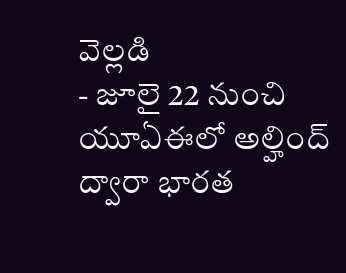వెల్లడి
- జూలై 22 నుంచి యూఏఈలో అల్హింద్ ద్వారా భారత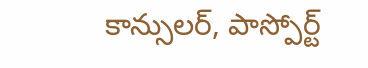కాన్సులర్, పాస్పోర్ట్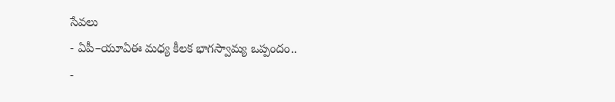సేవలు
- ఏపీ–యూఏఈ మధ్య కీలక భాగస్వామ్య ఒప్పందం..
-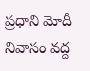ప్రధాని మోదీ నివాసం వద్ద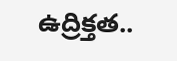ఉద్రిక్తత..